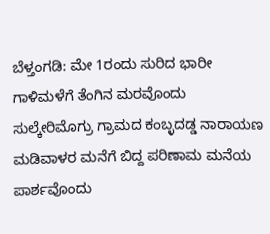ಬೆಳ್ತಂಗಡಿ: ಮೇ 1ರಂದು ಸುರಿದ ಭಾರೀ ಗಾಳಿಮಳೆಗೆ ತೆಂಗಿನ ಮರವೊಂದು ಸುಲ್ಕೇರಿಮೊಗ್ರು ಗ್ರಾಮದ ಕಂಬ್ಳದಡ್ಡ ನಾರಾಯಣ ಮಡಿವಾಳರ ಮನೆಗೆ ಬಿದ್ದ ಪರಿಣಾಮ ಮನೆಯ ಪಾರ್ಶವೊಂದು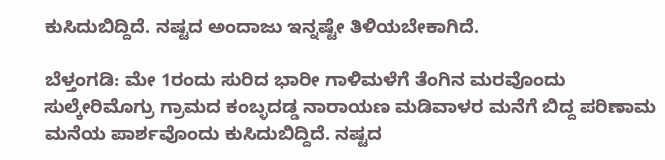ಕುಸಿದುಬಿದ್ದಿದೆ. ನಷ್ಟದ ಅಂದಾಜು ಇನ್ನಷ್ಟೇ ತಿಳಿಯಬೇಕಾಗಿದೆ.

ಬೆಳ್ತಂಗಡಿ: ಮೇ 1ರಂದು ಸುರಿದ ಭಾರೀ ಗಾಳಿಮಳೆಗೆ ತೆಂಗಿನ ಮರವೊಂದು ಸುಲ್ಕೇರಿಮೊಗ್ರು ಗ್ರಾಮದ ಕಂಬ್ಳದಡ್ಡ ನಾರಾಯಣ ಮಡಿವಾಳರ ಮನೆಗೆ ಬಿದ್ದ ಪರಿಣಾಮ ಮನೆಯ ಪಾರ್ಶವೊಂದು ಕುಸಿದುಬಿದ್ದಿದೆ. ನಷ್ಟದ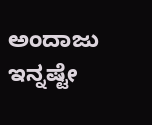ಅಂದಾಜು ಇನ್ನಷ್ಟೇ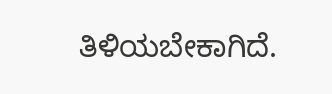ತಿಳಿಯಬೇಕಾಗಿದೆ.